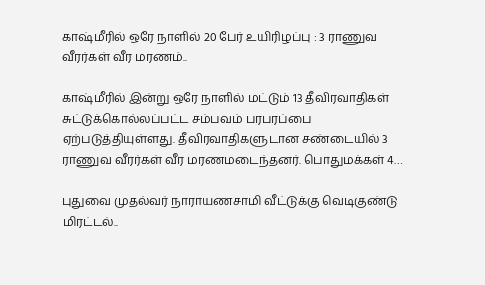காஷ்மீரில் ஒரே நாளில் 20 பேர் உயிரிழப்பு : 3 ராணுவ வீரர்கள் வீர மரணம்..

காஷ்மீரில் இன்று ஒரே நாளில் மட்டும் 13 தீவிரவாதிகள் சுட்டுக்கொல்லப்பட்ட சம்பவம் பரபரப்பை ஏற்படுத்தியுள்ளது. தீவிரவாதிகளுடான சண்டையில் 3 ராணுவ வீரர்கள் வீர மரணமடைந்தனர். பொதுமக்கள் 4…

புதுவை முதல்வர் நாராயணசாமி வீட்டுக்கு வெடிகுண்டு மிரட்டல்..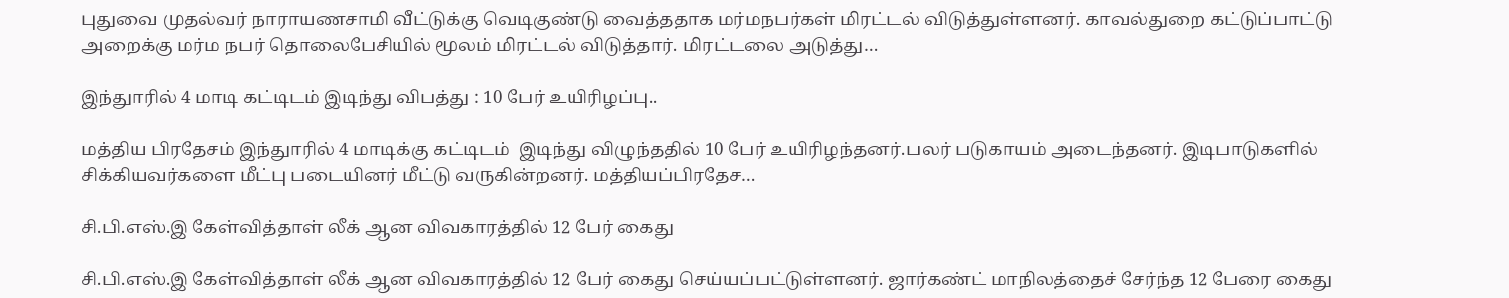புதுவை முதல்வர் நாராயணசாமி வீட்டுக்கு வெடிகுண்டு வைத்ததாக மர்மநபர்கள் மிரட்டல் விடுத்துள்ளனர். காவல்துறை கட்டுப்பாட்டு அறைக்கு மர்ம நபர் தொலைபேசியில் மூலம் மிரட்டல் விடுத்தார். மிரட்டலை அடுத்து…

இந்துாரில் 4 மாடி கட்டிடம் இடிந்து விபத்து : 10 பேர் உயிரிழப்பு..

மத்திய பிரதேசம் இந்துாரில் 4 மாடிக்கு கட்டிடம்  இடிந்து விழுந்ததில் 10 பேர் உயிரிழந்தனர்.பலர் படுகாயம் அடைந்தனர். இடிபாடுகளில் சிக்கியவர்களை மீட்பு படையினர் மீட்டு வருகின்றனர். மத்தியப்பிரதேச…

சி.பி.எஸ்.இ கேள்வித்தாள் லீக் ஆன விவகாரத்தில் 12 பேர் கைது

சி.பி.எஸ்.இ கேள்வித்தாள் லீக் ஆன விவகாரத்தில் 12 பேர் கைது செய்யப்பட்டுள்ளனர். ஜார்கண்ட் மாநிலத்தைச் சேர்ந்த 12 பேரை கைது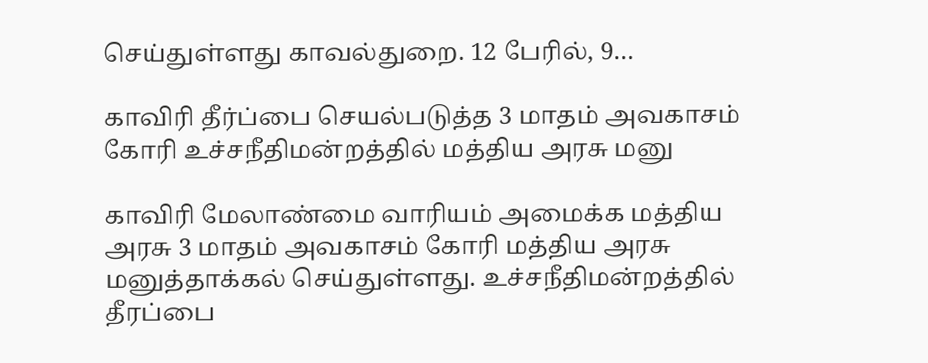செய்துள்ளது காவல்துறை. 12 பேரில், 9…

காவிரி தீர்ப்பை செயல்படுத்த 3 மாதம் அவகாசம் கோரி உச்சநீதிமன்றத்தில் மத்திய அரசு மனு

காவிரி மேலாண்மை வாரியம் அமைக்க மத்திய அரசு 3 மாதம் அவகாசம் கோரி மத்திய அரசு மனுத்தாக்கல் செய்துள்ளது. உச்சநீதிமன்றத்தில் தீரப்பை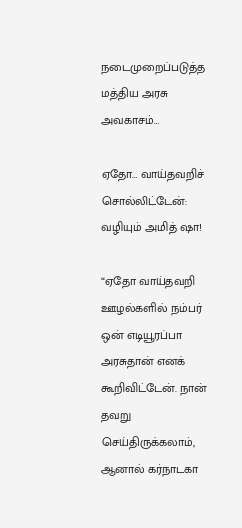நடைமுறைப்படுத்த மத்திய அரசு அவகாசம்…

ஏதோ… வாய்தவறிச் சொல்லிட்டேன்: வழியும் அமித் ஷா!

“ஏதோ வாய்தவறி ஊழல்களில் நம்பர் ஒன் எடியூரப்பா அரசுதான் எனக் கூறிவிட்டேன். நான் தவறு செய்திருக்கலாம், ஆனால் கர்நாடகா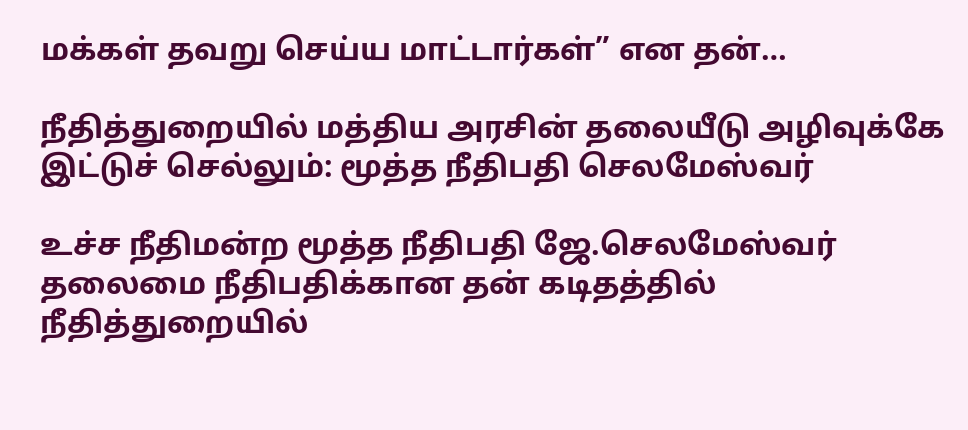மக்கள் தவறு செய்ய மாட்டார்கள்” என தன்…

நீதித்துறையில் மத்திய அரசின் தலையீடு அழிவுக்கே இட்டுச் செல்லும்: மூத்த நீதிபதி செலமேஸ்வர்

உச்ச நீதிமன்ற மூத்த நீதிபதி ஜே.செலமேஸ்வர் தலைமை நீதிபதிக்கான தன் கடிதத்தில் நீதித்துறையில்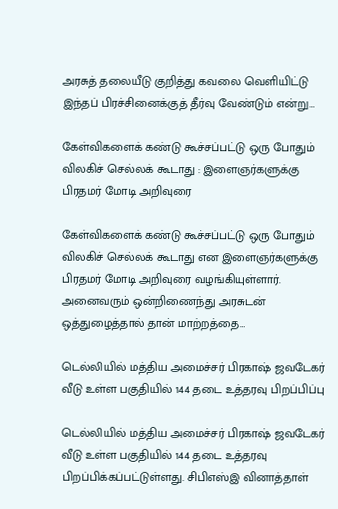அரசுத் தலையீடு குறித்து கவலை வெளியிட்டு இந்தப் பிரச்சினைக்குத் தீர்வு வேண்டும் என்று…

கேள்விகளைக் கண்டு கூச்சப்பட்டு ஒரு போதும் விலகிச் செல்லக் கூடாது : இளைஞர்களுக்கு பிரதமர் மோடி அறிவுரை

கேள்விகளைக் கண்டு கூச்சப்பட்டு ஒரு போதும் விலகிச் செல்லக் கூடாது என இளைஞர்களுக்கு பிரதமர் மோடி அறிவுரை வழங்கியுள்ளார். அனைவரும் ஒன்றிணைந்து அரசுடன் ஒத்துழைத்தால் தான் மாற்றத்தை…

டெல்லியில் மத்திய அமைச்சர் பிரகாஷ் ஜவடேகர் வீடு உள்ள பகுதியில் 144 தடை உத்தரவு பிறப்பிப்பு

டெல்லியில் மத்திய அமைச்சர் பிரகாஷ் ஜவடேகர் வீடு உள்ள பகுதியில் 144 தடை உத்தரவு பிறப்பிக்கப்பட்டுள்ளது. சிபிஎஸ்இ வினாத்தாள்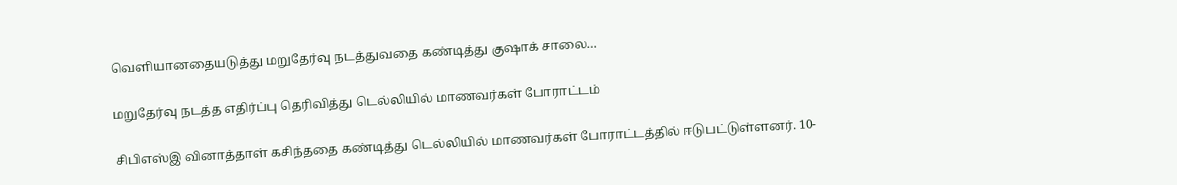வெளியானதையடுத்து மறுதேர்வு நடத்துவதை கண்டித்து குஷாக் சாலை…

மறுதேர்வு நடத்த எதிர்ப்பு தெரிவித்து டெல்லியில் மாணவர்கள் போராட்டம்

சிபிஎஸ்இ வினாத்தாள் கசிந்ததை கண்டித்து டெல்லியில் மாணவர்கள் போராட்டத்தில் ஈடுபட்டுள்ளனர். 10-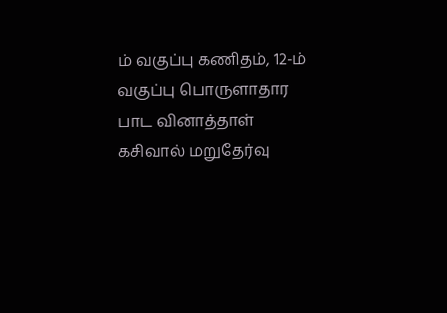ம் வகுப்பு கணிதம், 12-ம் வகுப்பு பொருளாதார பாட வினாத்தாள் கசிவால் மறுதேர்வு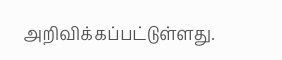அறிவிக்கப்பட்டுள்ளது.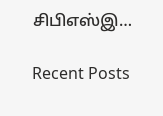சிபிஎஸ்இ…

Recent Posts